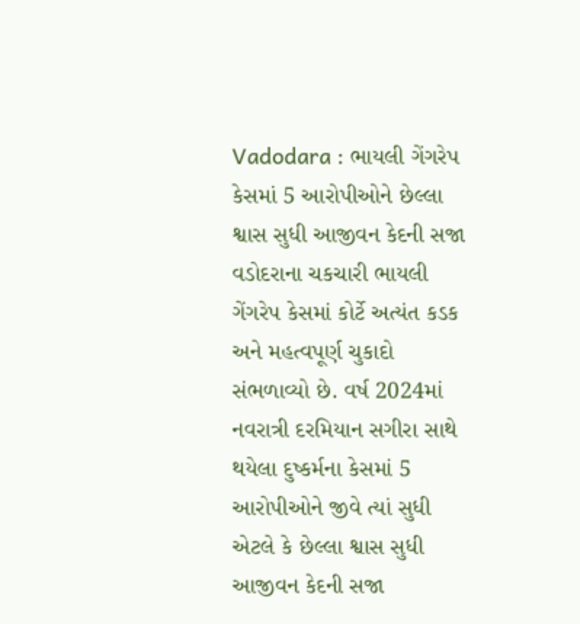Vadodara : ભાયલી ગેંગરેપ કેસમાં 5 આરોપીઓને છેલ્લા શ્વાસ સુધી આજીવન કેદની સજા
વડોદરાના ચકચારી ભાયલી ગેંગરેપ કેસમાં કોર્ટે અત્યંત કડક અને મહત્વપૂર્ણ ચુકાદો સંભળાવ્યો છે. વર્ષ 2024માં નવરાત્રી દરમિયાન સગીરા સાથે થયેલા દુષ્કર્મના કેસમાં 5 આરોપીઓને જીવે ત્યાં સુધી એટલે કે છેલ્લા શ્વાસ સુધી આજીવન કેદની સજા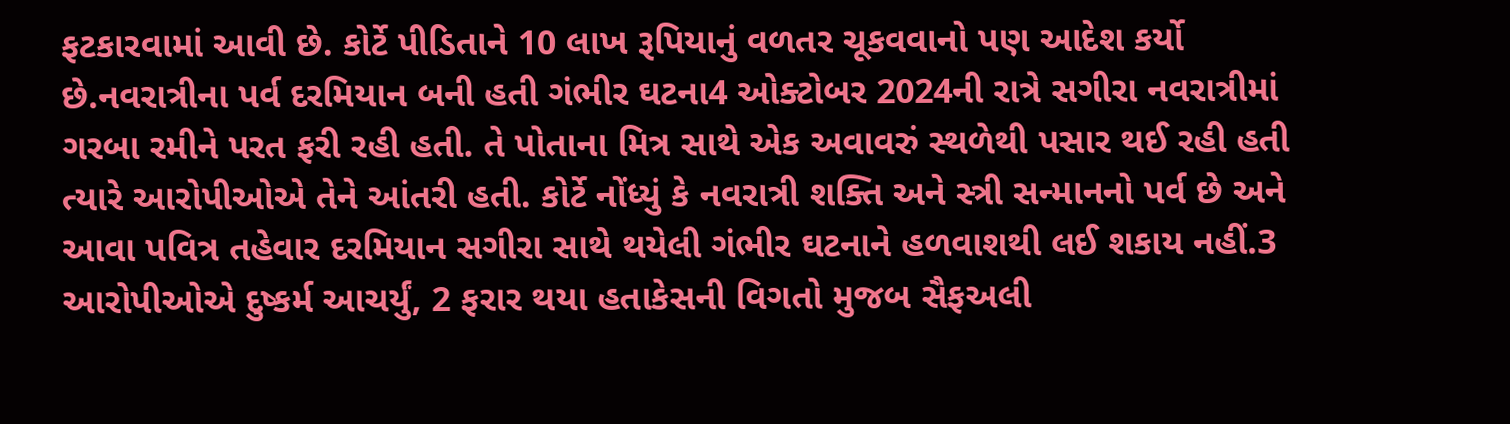ફટકારવામાં આવી છે. કોર્ટે પીડિતાને 10 લાખ રૂપિયાનું વળતર ચૂકવવાનો પણ આદેશ કર્યો છે.નવરાત્રીના પર્વ દરમિયાન બની હતી ગંભીર ઘટના4 ઓક્ટોબર 2024ની રાત્રે સગીરા નવરાત્રીમાં ગરબા રમીને પરત ફરી રહી હતી. તે પોતાના મિત્ર સાથે એક અવાવરું સ્થળેથી પસાર થઈ રહી હતી ત્યારે આરોપીઓએ તેને આંતરી હતી. કોર્ટે નોંધ્યું કે નવરાત્રી શક્તિ અને સ્ત્રી સન્માનનો પર્વ છે અને આવા પવિત્ર તહેવાર દરમિયાન સગીરા સાથે થયેલી ગંભીર ઘટનાને હળવાશથી લઈ શકાય નહીં.3 આરોપીઓએ દુષ્કર્મ આચર્યું, 2 ફરાર થયા હતાકેસની વિગતો મુજબ સૈફઅલી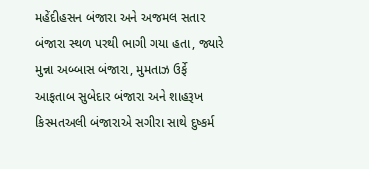મહેંદીહસન બંજારા અને અજમલ સતાર બંજારા સ્થળ પરથી ભાગી ગયા હતા, જ્યારે મુન્ના અબ્બાસ બંજારા, મુમતાઝ ઉર્ફે આફતાબ સુબેદાર બંજારા અને શાહરૂખ કિસ્મતઅલી બંજારાએ સગીરા સાથે દુષ્કર્મ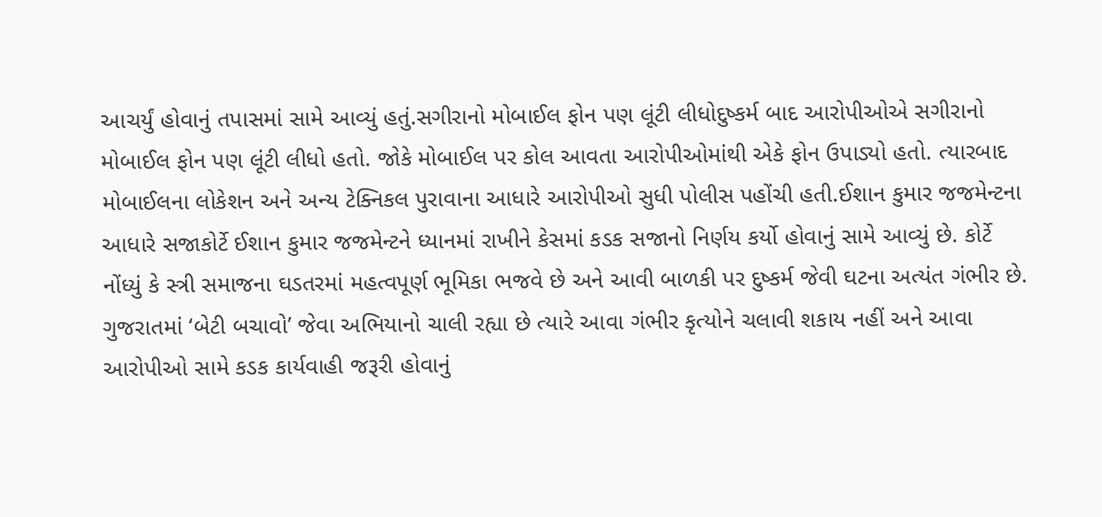આચર્યું હોવાનું તપાસમાં સામે આવ્યું હતું.સગીરાનો મોબાઈલ ફોન પણ લૂંટી લીધોદુષ્કર્મ બાદ આરોપીઓએ સગીરાનો મોબાઈલ ફોન પણ લૂંટી લીધો હતો. જોકે મોબાઈલ પર કોલ આવતા આરોપીઓમાંથી એકે ફોન ઉપાડ્યો હતો. ત્યારબાદ મોબાઈલના લોકેશન અને અન્ય ટેક્નિકલ પુરાવાના આધારે આરોપીઓ સુધી પોલીસ પહોંચી હતી.ઈશાન કુમાર જજમેન્ટના આધારે સજાકોર્ટે ઈશાન કુમાર જજમેન્ટને ધ્યાનમાં રાખીને કેસમાં કડક સજાનો નિર્ણય કર્યો હોવાનું સામે આવ્યું છે. કોર્ટે નોંધ્યું કે સ્ત્રી સમાજના ઘડતરમાં મહત્વપૂર્ણ ભૂમિકા ભજવે છે અને આવી બાળકી પર દુષ્કર્મ જેવી ઘટના અત્યંત ગંભીર છે. ગુજરાતમાં ‘બેટી બચાવો’ જેવા અભિયાનો ચાલી રહ્યા છે ત્યારે આવા ગંભીર કૃત્યોને ચલાવી શકાય નહીં અને આવા આરોપીઓ સામે કડક કાર્યવાહી જરૂરી હોવાનું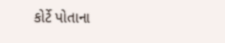કોર્ટે પોતાના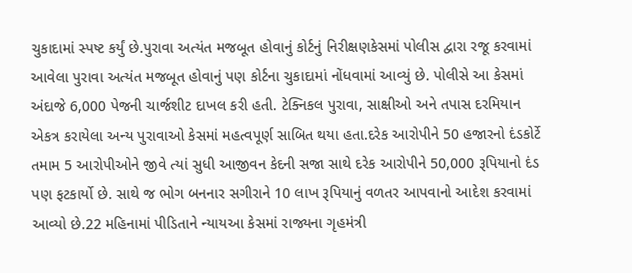ચુકાદામાં સ્પષ્ટ કર્યું છે.પુરાવા અત્યંત મજબૂત હોવાનું કોર્ટનું નિરીક્ષણકેસમાં પોલીસ દ્વારા રજૂ કરવામાં આવેલા પુરાવા અત્યંત મજબૂત હોવાનું પણ કોર્ટના ચુકાદામાં નોંધવામાં આવ્યું છે. પોલીસે આ કેસમાં અંદાજે 6,000 પેજની ચાર્જશીટ દાખલ કરી હતી. ટેક્નિકલ પુરાવા, સાક્ષીઓ અને તપાસ દરમિયાન એકત્ર કરાયેલા અન્ય પુરાવાઓ કેસમાં મહત્વપૂર્ણ સાબિત થયા હતા.દરેક આરોપીને 50 હજારનો દંડકોર્ટે તમામ 5 આરોપીઓને જીવે ત્યાં સુધી આજીવન કેદની સજા સાથે દરેક આરોપીને 50,000 રૂપિયાનો દંડ પણ ફટકાર્યો છે. સાથે જ ભોગ બનનાર સગીરાને 10 લાખ રૂપિયાનું વળતર આપવાનો આદેશ કરવામાં આવ્યો છે.22 મહિનામાં પીડિતાને ન્યાયઆ કેસમાં રાજ્યના ગૃહમંત્રી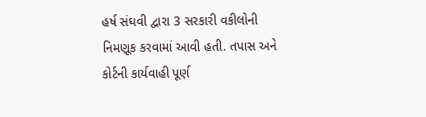હર્ષ સંઘવી દ્વારા 3 સરકારી વકીલોની નિમણૂક કરવામાં આવી હતી. તપાસ અને કોર્ટની કાર્યવાહી પૂર્ણ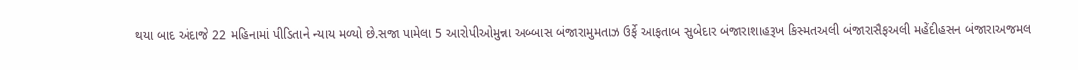થયા બાદ અંદાજે 22 મહિનામાં પીડિતાને ન્યાય મળ્યો છે.સજા પામેલા 5 આરોપીઓમુન્ના અબ્બાસ બંજારામુમતાઝ ઉર્ફે આફતાબ સુબેદાર બંજારાશાહરૂખ કિસ્મતઅલી બંજારાસૈફઅલી મહેંદીહસન બંજારાઅજમલ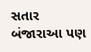સતાર બંજારાઆ પણ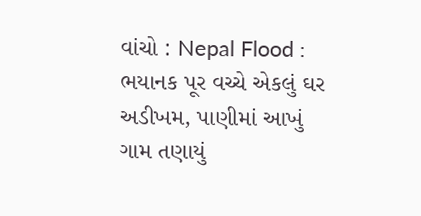વાંચો : Nepal Flood : ભયાનક પૂર વચ્ચે એકલું ઘર અડીખમ, પાણીમાં આખું ગામ તણાયું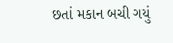છતાં મકાન બચી ગયું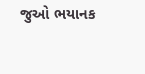જુઓ ભયાનક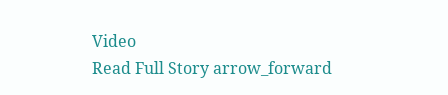Video
Read Full Story arrow_forward